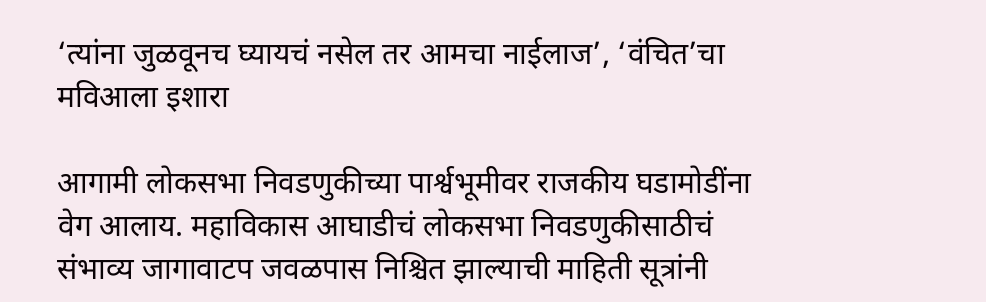‘त्यांना जुळवूनच घ्यायचं नसेल तर आमचा नाईलाज’, ‘वंचित’चा मविआला इशारा

आगामी लोकसभा निवडणुकीच्या पार्श्वभूमीवर राजकीय घडामोडींना वेग आलाय. महाविकास आघाडीचं लोकसभा निवडणुकीसाठीचं संभाव्य जागावाटप जवळपास निश्चित झाल्याची माहिती सूत्रांनी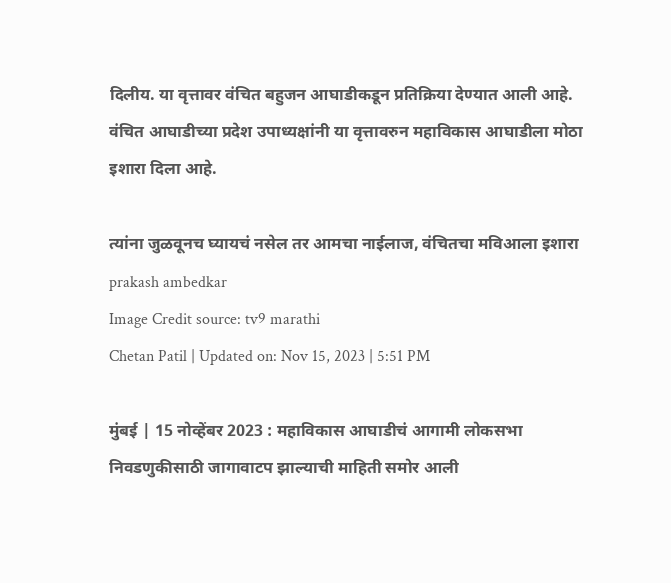दिलीय. या वृत्तावर वंचित बहुजन आघाडीकडून प्रतिक्रिया देण्यात आली आहे. वंचित आघाडीच्या प्रदेश उपाध्यक्षांनी या वृत्तावरुन महाविकास आघाडीला मोठा इशारा दिला आहे.

त्यांना जुळवूनच घ्यायचं नसेल तर आमचा नाईलाज, वंचितचा मविआला इशारा
prakash ambedkar
Image Credit source: tv9 marathi
Chetan Patil | Updated on: Nov 15, 2023 | 5:51 PM

मुंबई | 15 नोव्हेंबर 2023 : महाविकास आघाडीचं आगामी लोकसभा निवडणुकीसाठी जागावाटप झाल्याची माहिती समोर आली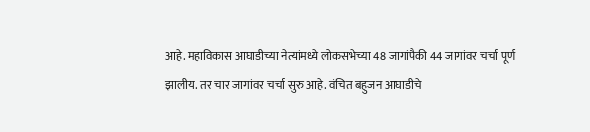आहे. महाविकास आघाडीच्या नेत्यांमध्ये लोकसभेच्या 48 जागांपैकी 44 जागांवर चर्चा पूर्ण झालीय. तर चार जागांवर चर्चा सुरु आहे. वंचित बहुजन आघाडीचे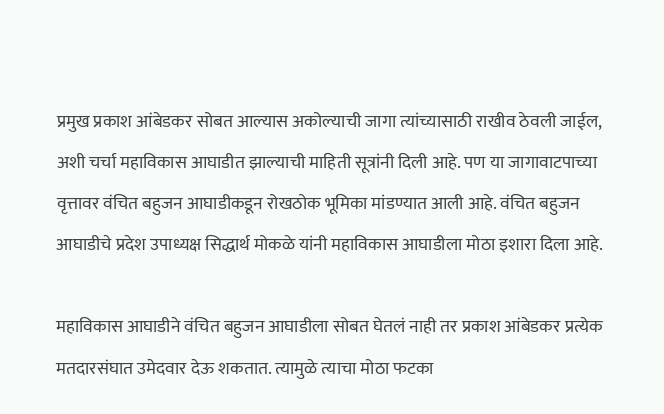प्रमुख प्रकाश आंबेडकर सोबत आल्यास अकोल्याची जागा त्यांच्यासाठी राखीव ठेवली जाईल, अशी चर्चा महाविकास आघाडीत झाल्याची माहिती सूत्रांनी दिली आहे. पण या जागावाटपाच्या वृत्तावर वंचित बहुजन आघाडीकडून रोखठोक भूमिका मांडण्यात आली आहे. वंचित बहुजन आघाडीचे प्रदेश उपाध्यक्ष सिद्धार्थ मोकळे यांनी महाविकास आघाडीला मोठा इशारा दिला आहे.

महाविकास आघाडीने वंचित बहुजन आघाडीला सोबत घेतलं नाही तर प्रकाश आंबेडकर प्रत्येक मतदारसंघात उमेदवार देऊ शकतात. त्यामुळे त्याचा मोठा फटका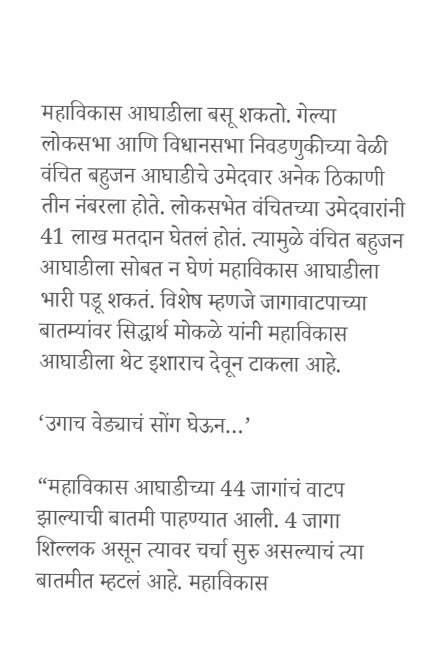महाविकास आघाडीला बसू शकतो. गेल्या लोकसभा आणि विधानसभा निवडणुकीच्या वेळी वंचित बहुजन आघाडीचे उमेदवार अनेक ठिकाणी तीन नंबरला होते. लोकसभेत वंचितच्या उमेदवारांनी 41 लाख मतदान घेतलं होतं. त्यामुळे वंचित बहुजन आघाडीला सोबत न घेणं महाविकास आघाडीला भारी पडू शकतं. विशेष म्हणजे जागावाटपाच्या बातम्यांवर सिद्धार्थ मोकळे यांनी महाविकास आघाडीला थेट इशाराच देवून टाकला आहे.

‘उगाच वेड्याचं सोंग घेऊन…’

“महाविकास आघाडीच्या 44 जागांचं वाटप झाल्याची बातमी पाहण्यात आली. 4 जागा शिल्लक असून त्यावर चर्चा सुरु असल्याचं त्या बातमीत म्हटलं आहे. महाविकास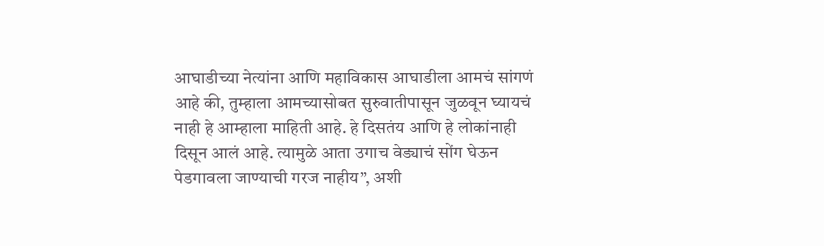आघाडीच्या नेत्यांना आणि महाविकास आघाडीला आमचं सांगणं आहे की, तुम्हाला आमच्यासोबत सुरुवातीपासून जुळवून घ्यायचं नाही हे आम्हाला माहिती आहे. हे दिसतंय आणि हे लोकांनाही दिसून आलं आहे. त्यामुळे आता उगाच वेड्याचं सोंग घेऊन पेडगावला जाण्याची गरज नाहीय”, अशी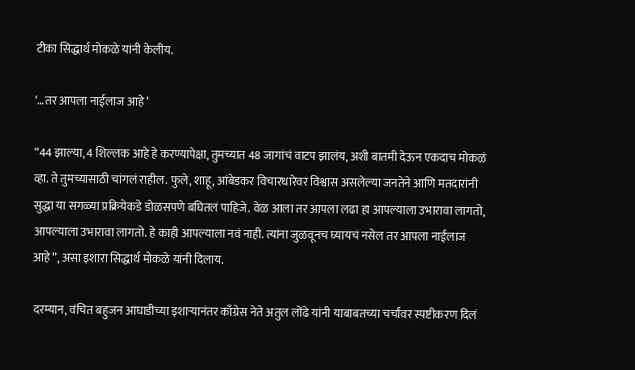टीका सिद्धार्थ मोकळे यांनी केलीय.

‘…तर आपला नाईलाज आहे’

“44 झाल्या, 4 शिल्लक आहे हे करण्यापेक्षा, तुमच्यात 48 जागांचं वाटप झालंय, अशी बातमी देऊन एकदाच मोकळं व्हा. ते तुमच्यासाठी चांगलं राहील. फुले, शाहू, आंबेडकर विचारधारेवर विश्वास असलेल्या जनतेने आणि मतदारांनी सुद्धा या सगळ्या प्रक्रियेकडे डोळसपणे बघितलं पाहिजे. वेळ आला तर आपला लढा हा आपल्याला उभारावा लागतो, आपल्याला उभारावा लागतो. हे काही आपल्याला नवं नाही. त्यांना जुळवूनच घ्यायचं नसेल तर आपला नाईलाज आहे”, असा इशारा सिद्धार्थ मोकळे यांनी दिलाय.

दरम्यान, वंचित बहुजन आघाडीच्या इशाऱ्यानंतर काँग्रेस नेते अतुल लोंढे यांनी याबाबतच्या चर्चांवर स्पष्टीकरण दिलं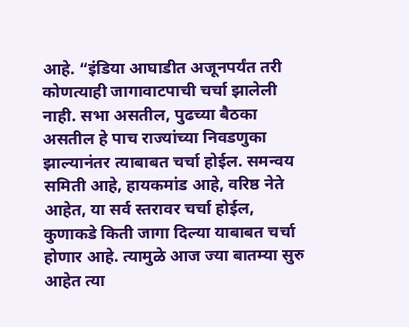आहे. “इंडिया आघाडीत अजूनपर्यंत तरी कोणत्याही जागावाटपाची चर्चा झालेली नाही. सभा असतील, पुढच्या बैठका असतील हे पाच राज्यांच्या निवडणुका झाल्यानंतर त्याबाबत चर्चा होईल. समन्वय समिती आहे, हायकमांड आहे, वरिष्ठ नेते आहेत, या सर्व स्तरावर चर्चा होईल, कुणाकडे किती जागा दिल्या याबाबत चर्चा होणार आहे. त्यामुळे आज ज्या बातम्या सुरु आहेत त्या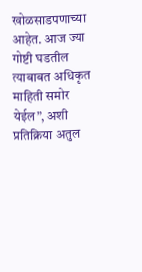खोळसाडपणाच्या आहेत. आज ज्या गोष्टी घडतील त्याबाबत अधिकृत माहिती समोर येईल”, अशी प्रतिक्रिया अतुल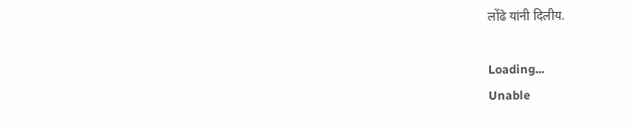लोंढे यांनी दिलीय.

Loading...
Unable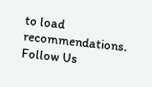to load recommendations.
Follow Us